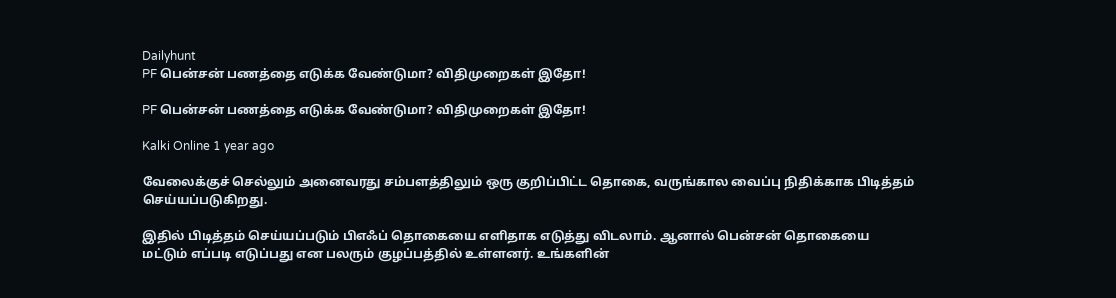Dailyhunt
PF பென்சன் பணத்தை எடுக்க வேண்டுமா? விதிமுறைகள் இதோ!

PF பென்சன் பணத்தை எடுக்க வேண்டுமா? விதிமுறைகள் இதோ!

Kalki Online 1 year ago

வேலைக்குச் செல்லும் அனைவரது சம்பளத்திலும் ஒரு குறிப்பிட்ட தொகை, வருங்கால வைப்பு நிதிக்காக பிடித்தம் செய்யப்படுகிறது.

இதில் பிடித்தம் செய்யப்படும் பிஎஃப் தொகையை எளிதாக எடுத்து விடலாம். ஆனால் பென்சன் தொகையை மட்டும் எப்படி எடுப்பது என பலரும் குழப்பத்தில் உள்ளனர். உங்களின்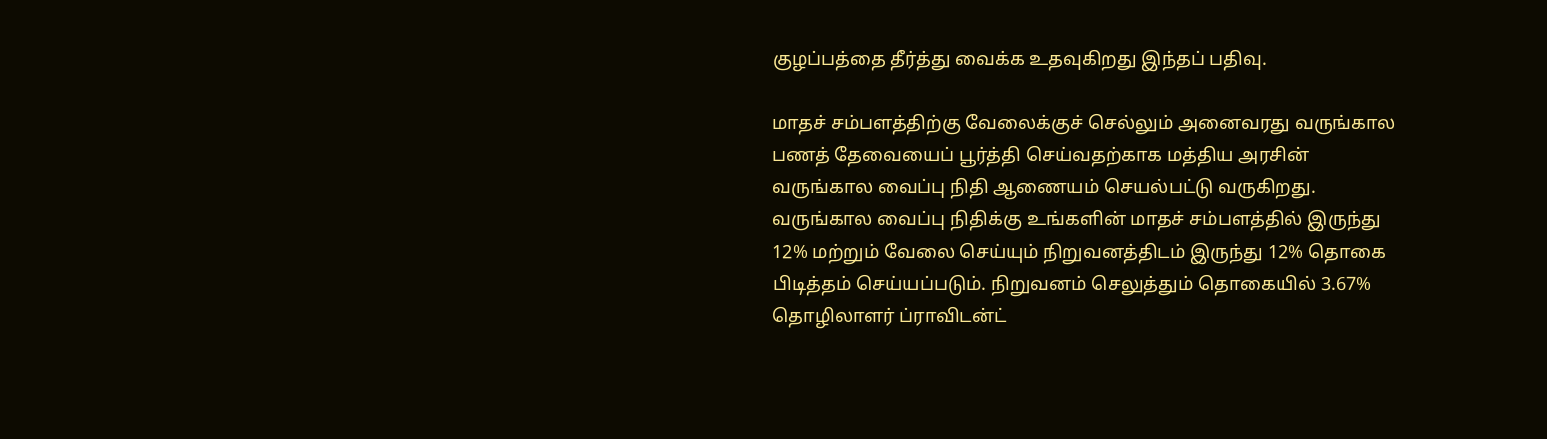குழப்பத்தை தீர்த்து வைக்க உதவுகிறது இந்தப் பதிவு.

மாதச் சம்பளத்திற்கு வேலைக்குச் செல்லும் அனைவரது வருங்கால பணத் தேவையைப் பூர்த்தி செய்வதற்காக மத்திய அரசின் வருங்கால வைப்பு நிதி ஆணையம் செயல்பட்டு வருகிறது. வருங்கால வைப்பு நிதிக்கு உங்களின் மாதச் சம்பளத்தில் இருந்து 12% மற்றும் வேலை செய்யும் நிறுவனத்திடம் இருந்து 12% தொகை பிடித்தம் செய்யப்படும். நிறுவனம் செலுத்தும் தொகையில் 3.67% தொழிலாளர் ப்ராவிடன்ட்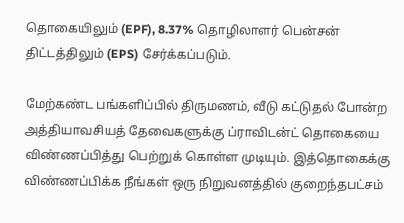தொகையிலும் (EPF), 8.37% தொழிலாளர் பென்சன் திட்டத்திலும் (EPS) சேர்க்கப்படும்.

மேற்கண்ட பங்களிப்பில் திருமணம், வீடு கட்டுதல் போன்ற அத்தியாவசியத் தேவைகளுக்கு ப்ராவிடன்ட் தொகையை விண்ணப்பித்து பெற்றுக் கொள்ள முடியும். இத்தொகைக்கு விண்ணப்பிக்க நீங்கள் ஒரு நிறுவனத்தில் குறைந்தபட்சம்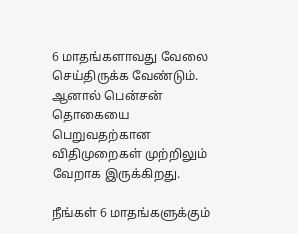6 மாதங்களாவது வேலை செய்திருக்க வேண்டும். ஆனால் பென்சன் தொகையை பெறுவதற்கான விதிமுறைகள் முற்றிலும் வேறாக இருக்கிறது.

நீங்கள் 6 மாதங்களுக்கும்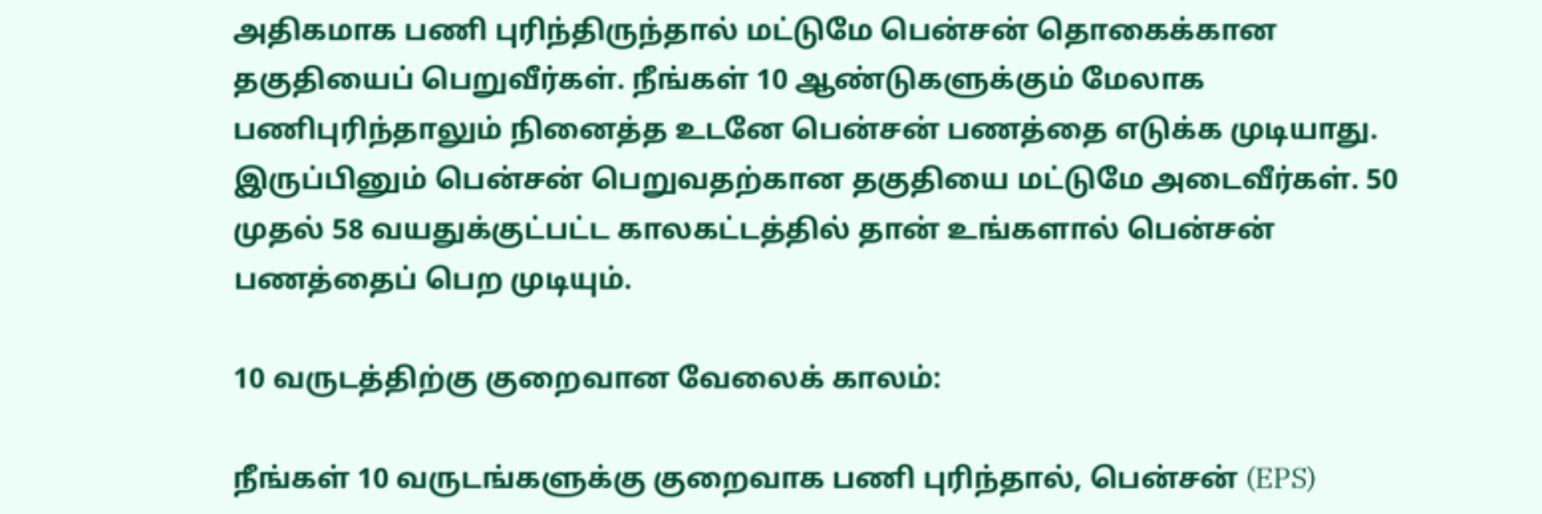அதிகமாக பணி புரிந்திருந்தால் மட்டுமே பென்சன் தொகைக்கான தகுதியைப் பெறுவீர்கள். நீங்கள் 10 ஆண்டுகளுக்கும் மேலாக பணிபுரிந்தாலும் நினைத்த உடனே பென்சன் பணத்தை எடுக்க முடியாது. இருப்பினும் பென்சன் பெறுவதற்கான தகுதியை மட்டுமே அடைவீர்கள். 50 முதல் 58 வயதுக்குட்பட்ட காலகட்டத்தில் தான் உங்களால் பென்சன் பணத்தைப் பெற முடியும்.

10 வருடத்திற்கு குறைவான வேலைக் காலம்:

நீங்கள் 10 வருடங்களுக்கு குறைவாக பணி புரிந்தால், பென்சன் (EPS)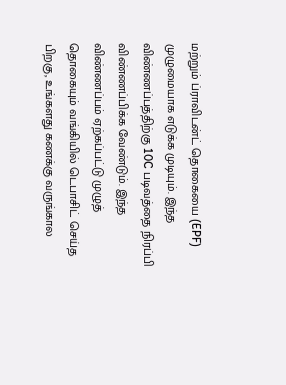மற்றும் ப்ராவிடன்ட் தொகையை (EPF) முழுமையாக எடுக்க முடியும். இந்த விண்ணப்பத்திற்கு 10C படிவத்தை நிரப்பி விண்ணப்பிக்க வேண்டும். இந்த விண்ணப்பம் ஏற்கப்பட்டு முழுத் தொகையும் வங்கியில் டெபாசிட் செய்த பிறகு, உங்களது கணக்கு வருங்கால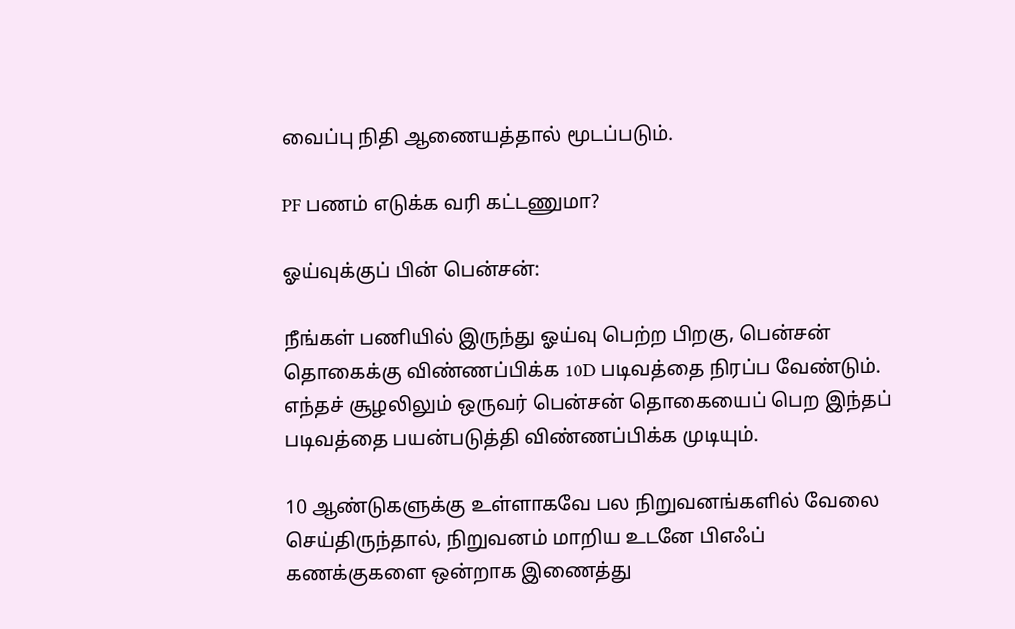வைப்பு நிதி ஆணையத்தால் மூடப்படும்.

PF பணம் எடுக்க வரி கட்டணுமா?

ஓய்வுக்குப் பின் பென்சன்:

நீங்கள் பணியில் இருந்து ஓய்வு பெற்ற பிறகு, பென்சன் தொகைக்கு விண்ணப்பிக்க 10D படிவத்தை நிரப்ப வேண்டும். எந்தச் சூழலிலும் ஒருவர் பென்சன் தொகையைப் பெற இந்தப் படிவத்தை பயன்படுத்தி விண்ணப்பிக்க முடியும்.

10 ஆண்டுகளுக்கு உள்ளாகவே பல நிறுவனங்களில் வேலை செய்திருந்தால், நிறுவனம் மாறிய உடனே பிஎஃப் கணக்குகளை ஒன்றாக இணைத்து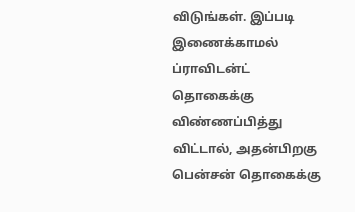விடுங்கள். இப்படி இணைக்காமல் ப்ராவிடன்ட் தொகைக்கு விண்ணப்பித்து விட்டால், அதன்பிறகு பென்சன் தொகைக்கு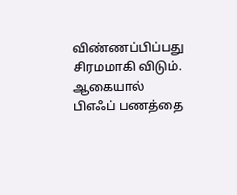விண்ணப்பிப்பது சிரமமாகி விடும். ஆகையால் பிஎஃப் பணத்தை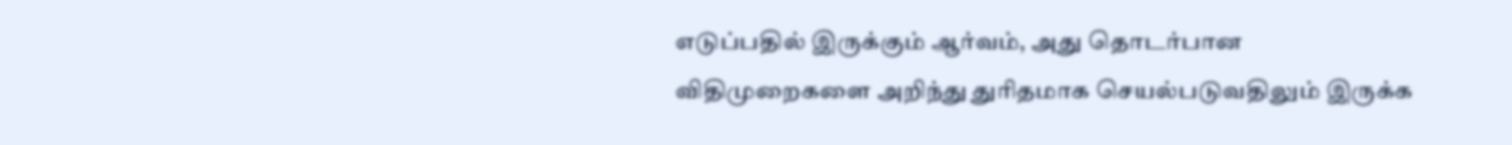எடுப்பதில் இருக்கும் ஆர்வம், அது தொடர்பான விதிமுறைகளை அறிந்து துரிதமாக செயல்படுவதிலும் இருக்க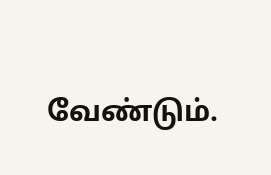வேண்டும்.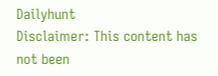Dailyhunt
Disclaimer: This content has not been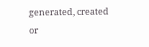generated, created or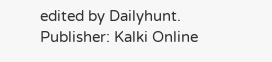edited by Dailyhunt. Publisher: Kalki Online